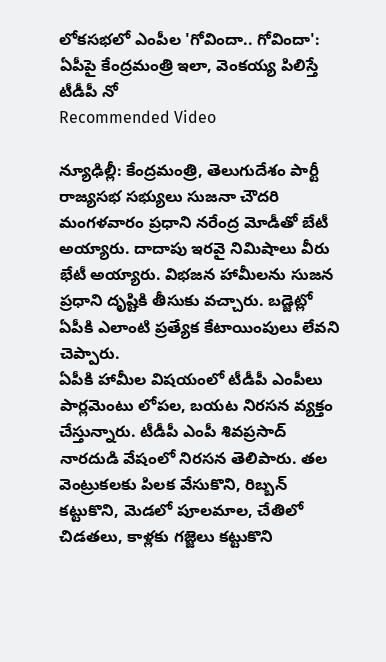లోకసభలో ఎంపీల 'గోవిందా.. గోవిందా': ఏపీపై కేంద్రమంత్రి ఇలా, వెంకయ్య పిలిస్తే టీడీపీ నో
Recommended Video

న్యూఢిల్లీ: కేంద్రమంత్రి, తెలుగుదేశం పార్టీ రాజ్యసభ సభ్యులు సుజనా చౌదరి మంగళవారం ప్రధాని నరేంద్ర మోడీతో బేటీ అయ్యారు. దాదాపు ఇరవై నిమిషాలు వీరు భేటీ అయ్యారు. విభజన హామీలను సుజన ప్రధాని దృష్టికి తీసుకు వచ్చారు. బడ్జెట్లో ఏపీకి ఎలాంటి ప్రత్యేక కేటాయింపులు లేవని చెప్పారు.
ఏపీకి హామీల విషయంలో టీడీపీ ఎంపీలు పార్లమెంటు లోపల, బయట నిరసన వ్యక్తం చేస్తున్నారు. టీడీపీ ఎంపీ శివప్రసాద్ నారదుడి వేషంలో నిరసన తెలిపారు. తల వెంట్రుకలకు పిలక వేసుకొని, రిబ్బన్ కట్టుకొని, మెడలో పూలమాల, చేతిలో చిడతలు, కాళ్లకు గజ్జెలు కట్టుకొని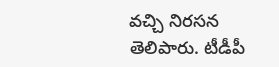వచ్చి నిరసన తెలిపారు. టీడీపీ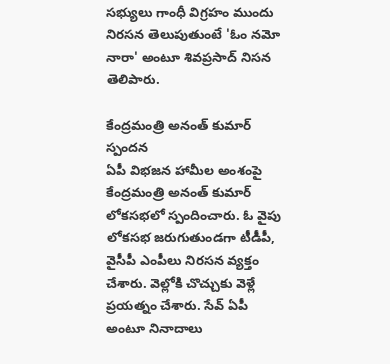సభ్యులు గాంధీ విగ్రహం ముందు నిరసన తెలుపుతుంటే 'ఓం నమో నారా' అంటూ శివప్రసాద్ నిసన తెలిపారు.

కేంద్రమంత్రి అనంత్ కుమార్ స్పందన
ఏపీ విభజన హామీల అంశంపై కేంద్రమంత్రి అనంత్ కుమార్ లోకసభలో స్పందించారు. ఓ వైపు లోకసభ జరుగుతుండగా టీడీపీ, వైసీపీ ఎంపీలు నిరసన వ్యక్తం చేశారు. వెల్లోకి చొచ్చుకు వెళ్లే ప్రయత్నం చేశారు. సేవ్ ఏపీ అంటూ నినాదాలు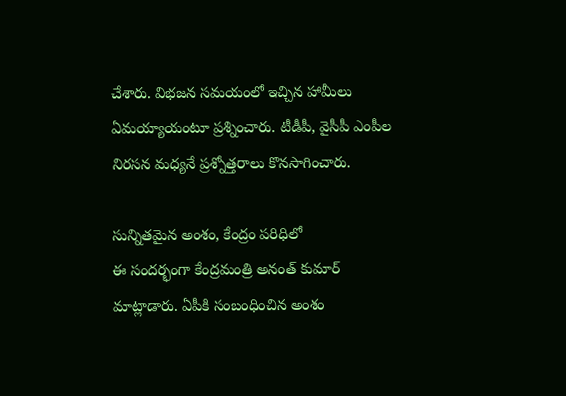చేశారు. విభజన సమయంలో ఇచ్చిన హామీలు ఏమయ్యాయంటూ ప్రశ్నించారు. టీడీపీ, వైసీపీ ఎంపీల నిరసన మధ్యనే ప్రశ్నోత్తరాలు కొనసాగించారు.

సున్నితమైన అంశం, కేంద్రం పరిధిలో
ఈ సందర్భంగా కేంద్రమంత్రి అనంత్ కుమార్ మాట్లాడారు. ఏపీకి సంబంధించిన అంశం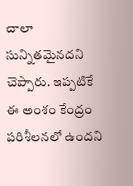చాలా సున్నితమైనదని చెప్పారు. ఇప్పటికే ఈ అంశం కేంద్రం పరిశీలనలో ఉందని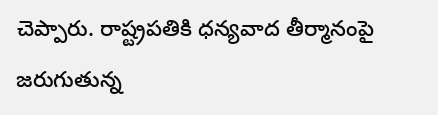చెప్పారు. రాష్ట్రపతికి ధన్యవాద తీర్మానంపై జరుగుతున్న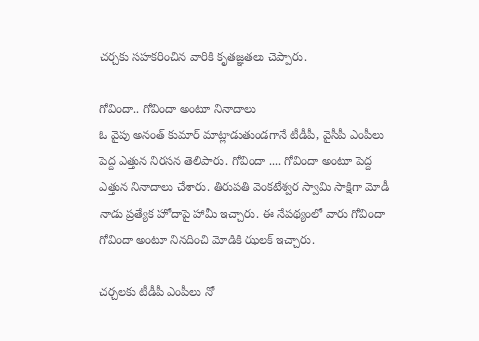చర్చకు సహకరించిన వారికి కృతజ్ఞతలు చెప్పారు.

గోవిందా.. గోవిందా అంటూ నినాదాలు
ఓ వైపు అనంత్ కుమార్ మాట్లాడుతుండగానే టీడీపీ, వైసీపీ ఎంపీలు పెద్ద ఎత్తున నిరసన తెలిపారు. గోవిందా .... గోవిందా అంటూ పెద్ద ఎత్తున నినాదాలు చేశారు. తిరుపతి వెంకటేశ్వర స్వామి సాక్షిగా మోడీ నాడు ప్రత్యేక హోదాపై హామీ ఇచ్చారు. ఈ నేపథ్యంలో వారు గోవిందా గోవిందా అంటూ నినదించి మోడికి ఝలక్ ఇచ్చారు.

చర్చలకు టీడీపీ ఎంపీలు నో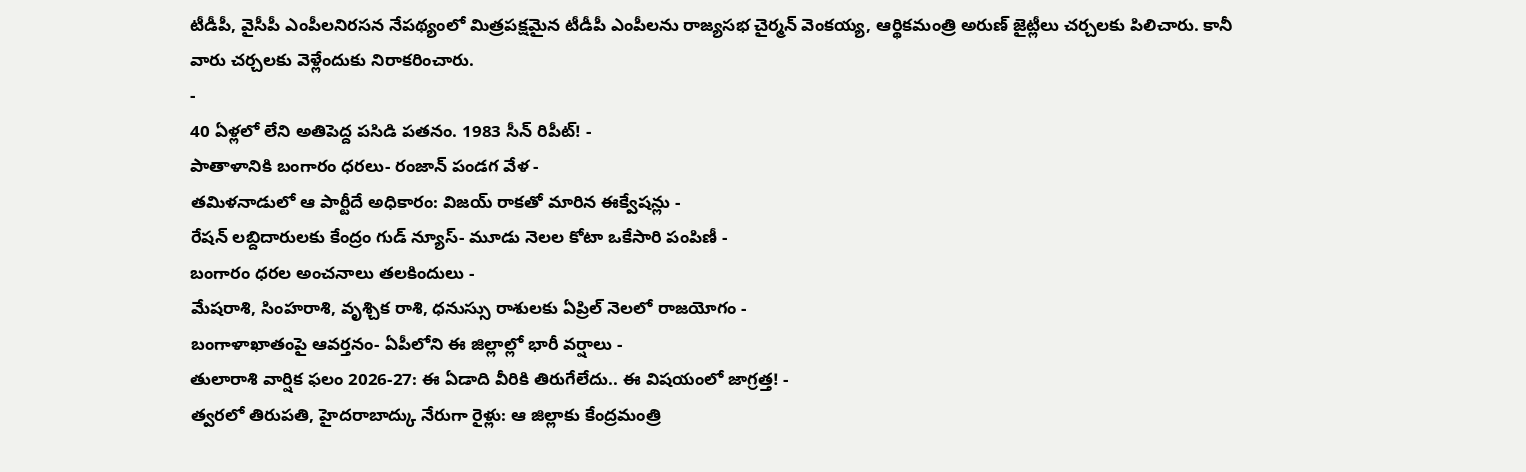టీడీపీ, వైసీపీ ఎంపీలనిరసన నేపథ్యంలో మిత్రపక్షమైన టీడీపీ ఎంపీలను రాజ్యసభ చైర్మన్ వెంకయ్య, ఆర్థికమంత్రి అరుణ్ జైట్లీలు చర్చలకు పిలిచారు. కానీ వారు చర్చలకు వెళ్లేందుకు నిరాకరించారు.
-
40 ఏళ్లలో లేని అతిపెద్ద పసిడి పతనం. 1983 సీన్ రిపీట్! -
పాతాళానికి బంగారం ధరలు- రంజాన్ పండగ వేళ -
తమిళనాడులో ఆ పార్టీదే అధికారం: విజయ్ రాకతో మారిన ఈక్వేషన్లు -
రేషన్ లబ్దిదారులకు కేంద్రం గుడ్ న్యూస్- మూడు నెలల కోటా ఒకేసారి పంపిణీ -
బంగారం ధరల అంచనాలు తలకిందులు -
మేషరాశి, సింహరాశి, వృశ్చిక రాశి, ధనుస్సు రాశులకు ఏప్రిల్ నెలలో రాజయోగం -
బంగాళాఖాతంపై ఆవర్తనం- ఏపీలోని ఈ జిల్లాల్లో భారీ వర్షాలు -
తులారాశి వార్షిక ఫలం 2026-27: ఈ ఏడాది వీరికి తిరుగేలేదు.. ఈ విషయంలో జాగ్రత్త! -
త్వరలో తిరుపతి, హైదరాబాద్కు నేరుగా రైళ్లు: ఆ జిల్లాకు కేంద్రమంత్రి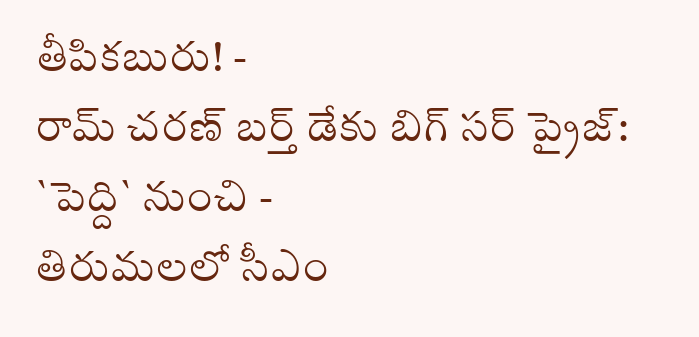తీపికబురు! -
రామ్ చరణ్ బర్త్ డేకు బిగ్ సర్ ప్రైజ్: `పెద్ది` నుంచి -
తిరుమలలో సీఎం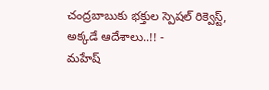చంద్రబాబుకు భక్తుల స్పెషల్ రిక్వెస్ట్, అక్కడే ఆదేశాలు..!! -
మహేష్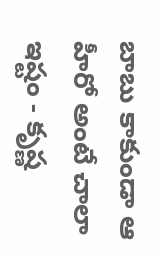బాబు కాకుండా ఆ హీరో అంటే చాలా ఇష్టం - కృష్ణ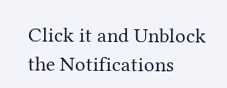Click it and Unblock the Notifications